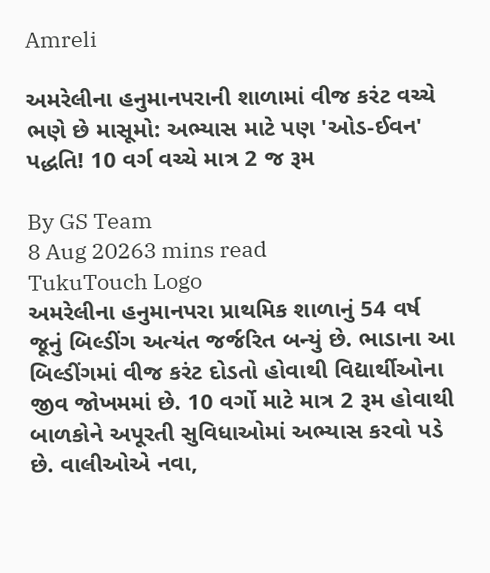Amreli

અમરેલીના હનુમાનપરાની શાળામાં વીજ કરંટ વચ્ચે ભણે છે માસૂમો: અભ્યાસ માટે પણ 'ઓડ-ઈવન' પદ્ધતિ! 10 વર્ગ વચ્ચે માત્ર 2 જ રૂમ

By GS Team
8 Aug 20263 mins read
TukuTouch Logo
અમરેલીના હનુમાનપરા પ્રાથમિક શાળાનું 54 વર્ષ જૂનું બિલ્ડીંગ અત્યંત જર્જરિત બન્યું છે. ભાડાના આ બિલ્ડીંગમાં વીજ કરંટ દોડતો હોવાથી વિદ્યાર્થીઓના જીવ જોખમમાં છે. 10 વર્ગો માટે માત્ર 2 રૂમ હોવાથી બાળકોને અપૂરતી સુવિધાઓમાં અભ્યાસ કરવો પડે છે. વાલીઓએ નવા,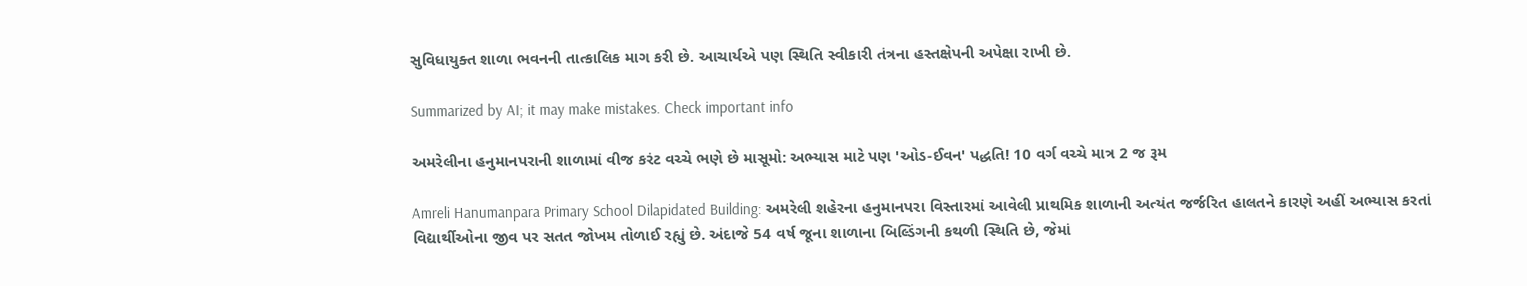સુવિધાયુક્ત શાળા ભવનની તાત્કાલિક માગ કરી છે. આચાર્યએ પણ સ્થિતિ સ્વીકારી તંત્રના હસ્તક્ષેપની અપેક્ષા રાખી છે.

Summarized by AI; it may make mistakes. Check important info

અમરેલીના હનુમાનપરાની શાળામાં વીજ કરંટ વચ્ચે ભણે છે માસૂમો: અભ્યાસ માટે પણ 'ઓડ-ઈવન' પદ્ધતિ! 10 વર્ગ વચ્ચે માત્ર 2 જ રૂમ

Amreli Hanumanpara Primary School Dilapidated Building: અમરેલી શહેરના હનુમાનપરા વિસ્તારમાં આવેલી પ્રાથમિક શાળાની અત્યંત જર્જરિત હાલતને કારણે અહીં અભ્યાસ કરતાં વિદ્યાર્થીઓના જીવ પર સતત જોખમ તોળાઈ રહ્યું છે. અંદાજે 54 વર્ષ જૂના શાળાના બિલ્ડિંગની કથળી સ્થિતિ છે, જેમાં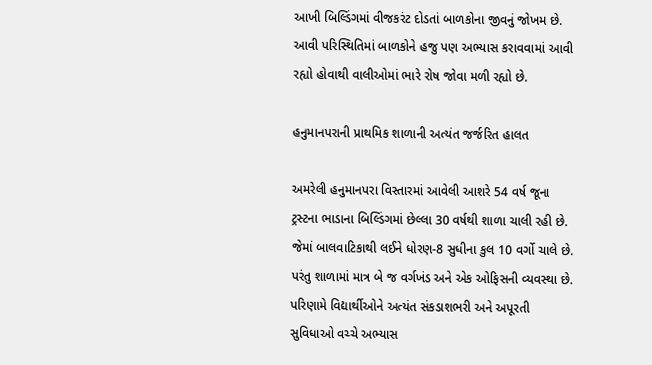આખી બિલ્ડિંગમાં વીજકરંટ દોડતાં બાળકોના જીવનું જોખમ છે. આવી પરિસ્થિતિમાં બાળકોને હજુ પણ અભ્યાસ કરાવવામાં આવી રહ્યો હોવાથી વાલીઓમાં ભારે રોષ જોવા મળી રહ્યો છે.

હનુમાનપરાની પ્રાથમિક શાળાની અત્યંત જર્જરિત હાલત

અમરેલી હનુમાનપરા વિસ્તારમાં આવેલી આશરે 54 વર્ષ જૂના ટ્રસ્ટના ભાડાના બિલ્ડિંગમાં છેલ્લા 30 વર્ષથી શાળા ચાલી રહી છે. જેમાં બાલવાટિકાથી લઈને ધોરણ-8 સુધીના કુલ 10 વર્ગો ચાલે છે. પરંતુ શાળામાં માત્ર બે જ વર્ગખંડ અને એક ઓફિસની વ્યવસ્થા છે. પરિણામે વિદ્યાર્થીઓને અત્યંત સંકડાશભરી અને અપૂરતી સુવિધાઓ વચ્ચે અભ્યાસ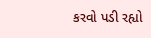કરવો પડી રહ્યો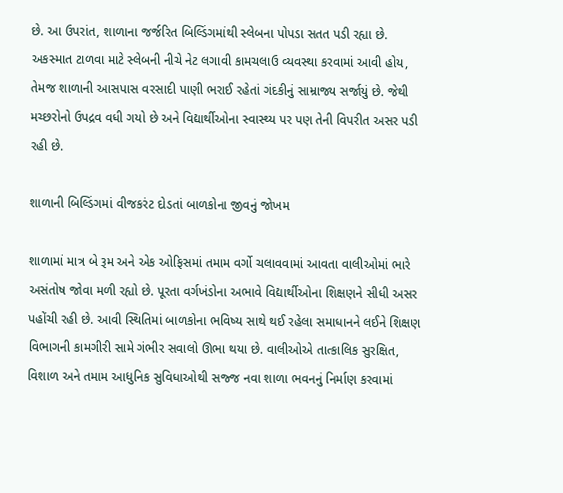છે. આ ઉપરાંત, શાળાના જર્જરિત બિલ્ડિંગમાંથી સ્લેબના પોપડા સતત પડી રહ્યા છે. અકસ્માત ટાળવા માટે સ્લેબની નીચે નેટ લગાવી કામચલાઉ વ્યવસ્થા કરવામાં આવી હોય, તેમજ શાળાની આસપાસ વરસાદી પાણી ભરાઈ રહેતાં ગંદકીનું સામ્રાજ્ય સર્જાયું છે. જેથી મચ્છરોનો ઉપદ્રવ વધી ગયો છે અને વિદ્યાર્થીઓના સ્વાસ્થ્ય પર પણ તેની વિપરીત અસર પડી રહી છે.

શાળાની બિલ્ડિંગમાં વીજકરંટ દોડતાં બાળકોના જીવનું જોખમ

શાળામાં માત્ર બે રૂમ અને એક ઓફિસમાં તમામ વર્ગો ચલાવવામાં આવતા વાલીઓમાં ભારે અસંતોષ જોવા મળી રહ્યો છે. પૂરતા વર્ગખંડોના અભાવે વિદ્યાર્થીઓના શિક્ષણને સીધી અસર પહોંચી રહી છે. આવી સ્થિતિમાં બાળકોના ભવિષ્ય સાથે થઈ રહેલા સમાધાનને લઈને શિક્ષણ વિભાગની કામગીરી સામે ગંભીર સવાલો ઊભા થયા છે. વાલીઓએ તાત્કાલિક સુરક્ષિત, વિશાળ અને તમામ આધુનિક સુવિધાઓથી સજ્જ નવા શાળા ભવનનું નિર્માણ કરવામાં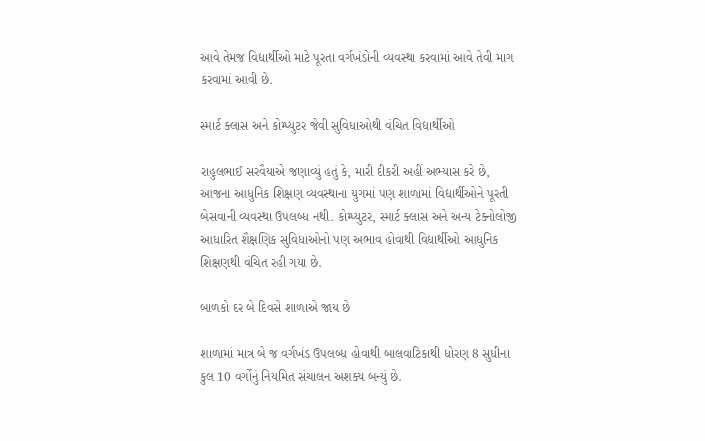આવે તેમજ વિદ્યાર્થીઓ માટે પૂરતા વર્ગખંડોની વ્યવસ્થા કરવામાં આવે તેવી માગ કરવામાં આવી છે.

સ્માર્ટ ક્લાસ અને કોમ્પ્યુટર જેવી સુવિધાઓથી વંચિત વિદ્યાર્થીઓ

રાહુલભાઈ સરવૈયાએ જણાવ્યું હતું કે, મારી દીકરી અહીં અભ્યાસ કરે છે, આજના આધુનિક શિક્ષણ વ્યવસ્થાના યુગમાં પણ શાળામાં વિદ્યાર્થીઓને પૂરતી બેસવાની વ્યવસ્થા ઉપલબ્ધ નથી. કોમ્પ્યુટર, સ્માર્ટ ક્લાસ અને અન્ય ટેક્નોલોજી આધારિત શૈક્ષણિક સુવિધાઓનો પણ અભાવ હોવાથી વિદ્યાર્થીઓ આધુનિક શિક્ષણથી વંચિત રહી ગયા છે.

બાળકો દર બે દિવસે શાળાએ જાય છે

શાળામાં માત્ર બે જ વર્ગખંડ ઉપલબ્ધ હોવાથી બાલવાટિકાથી ધોરણ 8 સુધીના કુલ 10 વર્ગોનું નિયમિત સંચાલન અશક્ય બન્યું છે.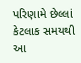પરિણામે છેલ્લાં કેટલાક સમયથી આ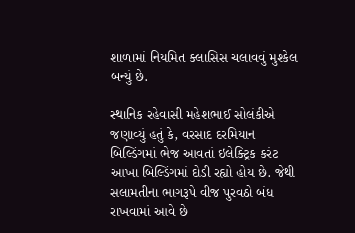શાળામાં નિયમિત ક્લાસિસ ચલાવવું મુશ્કેલ બન્યું છે.

સ્થાનિક રહેવાસી મહેશભાઈ સોલંકીએ જણાવ્યું હતું કે, વરસાદ દરમિયાન બિલ્ડિંગમાં ભેજ આવતાં ઇલેક્ટ્રિક કરંટ આખા બિલ્ડિંગમાં દોડી રહ્યો હોય છે. જેથી સલામતીના ભાગરૂપે વીજ પુરવઠો બંધ રાખવામાં આવે છે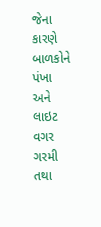જેના કારણે બાળકોને પંખા અને લાઇટ વગર ગરમી તથા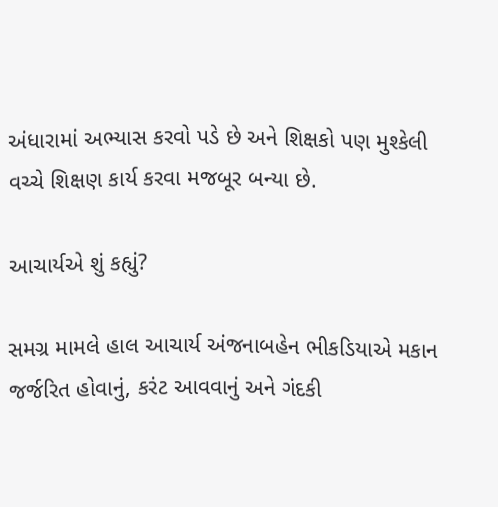અંધારામાં અભ્યાસ કરવો પડે છે અને શિક્ષકો પણ મુશ્કેલી વચ્ચે શિક્ષણ કાર્ય કરવા મજબૂર બન્યા છે.

આચાર્યએ શું કહ્યું?

સમગ્ર મામલે હાલ આચાર્ય અંજનાબહેન ભીકડિયાએ મકાન જર્જરિત હોવાનું, કરંટ આવવાનું અને ગંદકી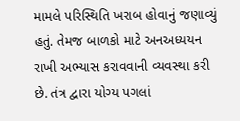મામલે પરિસ્થિતિ ખરાબ હોવાનું જણાવ્યું હતું. તેમજ બાળકો માટે અનઅધ્યયન રાખી અભ્યાસ કરાવવાની વ્યવસ્થા કરી છે. તંત્ર દ્વારા યોગ્ય પગલાં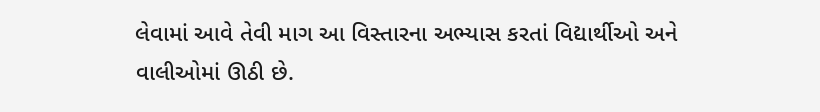લેવામાં આવે તેવી માગ આ વિસ્તારના અભ્યાસ કરતાં વિદ્યાર્થીઓ અને વાલીઓમાં ઊઠી છે.